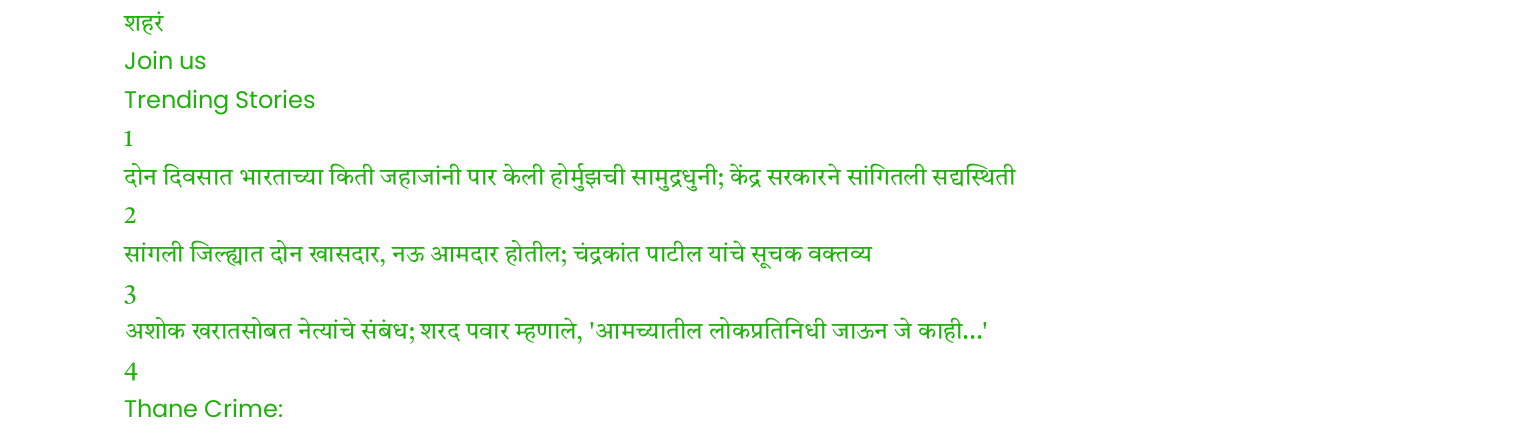शहरं
Join us
Trending Stories
1
दोन दिवसात भारताच्या किती जहाजांनी पार केली होर्मुझची सामुद्रधुनी; केंद्र सरकारने सांगितली सद्यस्थिती
2
सांगली जिल्ह्यात दोन खासदार, नऊ आमदार होतील; चंद्रकांत पाटील यांचे सूचक वक्तव्य
3
अशोक खरातसोबत नेत्यांचे संबंध; शरद पवार म्हणाले, 'आमच्यातील लोकप्रतिनिधी जाऊन जे काही...'
4
Thane Crime: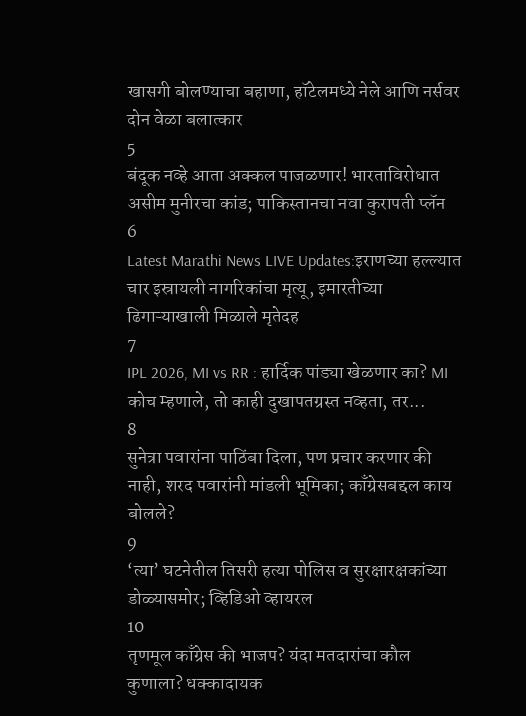खासगी बोलण्याचा बहाणा, हॉटेलमध्ये नेले आणि नर्सवर दोन वेळा बलात्कार
5
बंदूक नव्हे आता अक्कल पाजळणार! भारताविरोधात असीम मुनीरचा कांड; पाकिस्तानचा नवा कुरापती प्लॅन
6
Latest Marathi News LIVE Updates:इराणच्या हल्ल्यात चार इस्रायली नागरिकांचा मृत्यू, इमारतीच्या ढिगाऱ्याखाली मिळाले मृतेदह
7
IPL 2026, MI vs RR : हार्दिक पांड्या खेळणार का? MI कोच म्हणाले, तो काही दुखापतग्रस्त नव्हता, तर...
8
सुनेत्रा पवारांना पाठिंबा दिला, पण प्रचार करणार की नाही, शरद पवारांनी मांडली भूमिका; काँग्रेसबद्दल काय बोलले?
9
‘त्या’ घटनेतील तिसरी हत्या पोलिस व सुरक्षारक्षकांच्या डोळ्यासमोर; व्हिडिओ व्हायरल
10
तृणमूल काँग्रेस की भाजप? यंदा मतदारांचा कौल कुणाला? धक्कादायक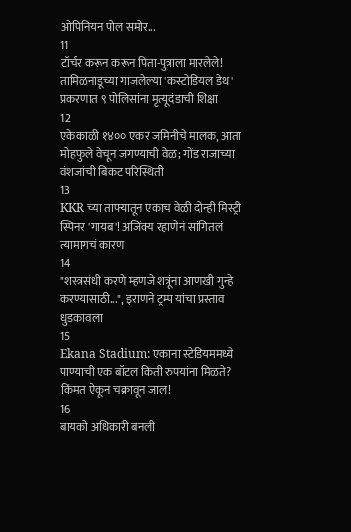ओपिनियन पोल समोर...
11
टॉर्चर करून करून पिता-पुत्राला मारलेले! तामिळनाडूच्या गाजलेल्या 'कस्टोडियल डेथ' प्रकरणात ९ पोलिसांना मृत्यूदंडाची शिक्षा
12
एकेकाळी १४०० एकर जमिनीचे मालक, आता मोहफुले वेचून जगण्याची वेळ; गोंड राजाच्या वंशजांची बिकट परिस्थिती
13
KKR च्या ताफ्यातून एकाच वेळी दोन्ही मिस्ट्री स्पिनर 'गायब'! अजिंक्य रहाणेनं सांगितलं त्यामागचं कारण
14
"शस्त्रसंधी करणे म्हणजे शत्रूंना आणखी गुन्हे करण्यासाठी...", इराणने ट्रम्प यांचा प्रस्ताव धुडकावला
15
Ekana Stadium: एकाना स्टेडियममध्ये पाण्याची एक बॉटल किती रुपयांना मिळते? किंमत ऐकून चक्रावून जाल!
16
बायको अधिकारी बनली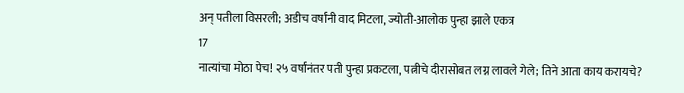अन् पतीला विसरली; अडीच वर्षांनी वाद मिटला, ज्योती-आलोक पुन्हा झाले एकत्र
17
नात्यांचा मोठा पेच! २५ वर्षांनंतर पती पुन्हा प्रकटला, पत्नीचे दीरासोबत लग्न लावले गेले; तिने आता काय करायचे?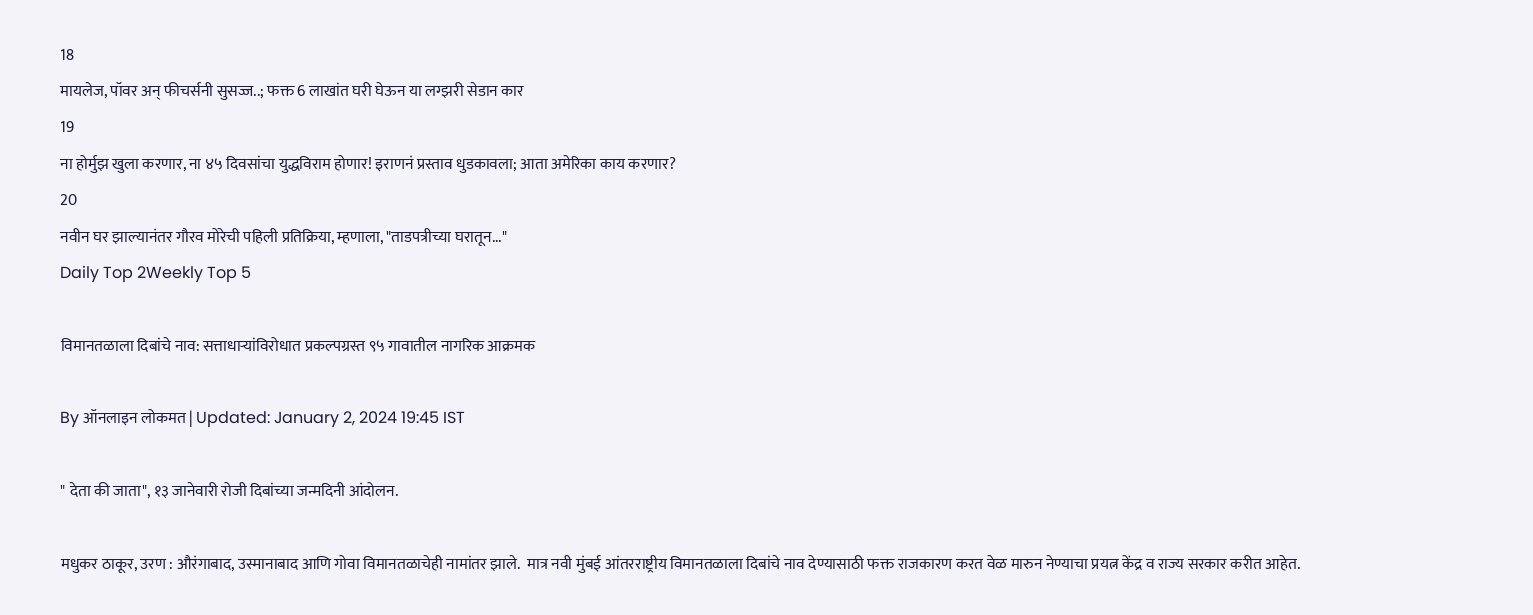18
मायलेज, पॉवर अन् फीचर्सनी सुसज्ज..; फक्त 6 लाखांत घरी घेऊन या लग्झरी सेडान कार
19
ना होर्मुझ खुला करणार, ना ४५ दिवसांचा युद्धविराम होणार! इराणनं प्रस्ताव धुडकावला; आता अमेरिका काय करणार?
20
नवीन घर झाल्यानंतर गौरव मोरेची पहिली प्रतिक्रिया, म्हणाला, "ताडपत्रीच्या घरातून..."
Daily Top 2Weekly Top 5

विमानतळाला दिबांचे नाव: सत्ताधाऱ्यांविरोधात प्रकल्पग्रस्त ९५ गावातील नागरिक आक्रमक

By ऑनलाइन लोकमत | Updated: January 2, 2024 19:45 IST

" देता की जाता", १३ जानेवारी रोजी दिबांच्या जन्मदिनी आंदोलन.

मधुकर ठाकूर, उरण : औरंगाबाद, उस्मानाबाद आणि गोवा विमानतळाचेही नामांतर झाले.  मात्र नवी मुंबई आंतरराष्ट्रीय विमानतळाला दिबांचे नाव देण्यासाठी फक्त राजकारण करत वेळ मारुन नेण्याचा प्रयत्न केंद्र व राज्य सरकार करीत आहेत.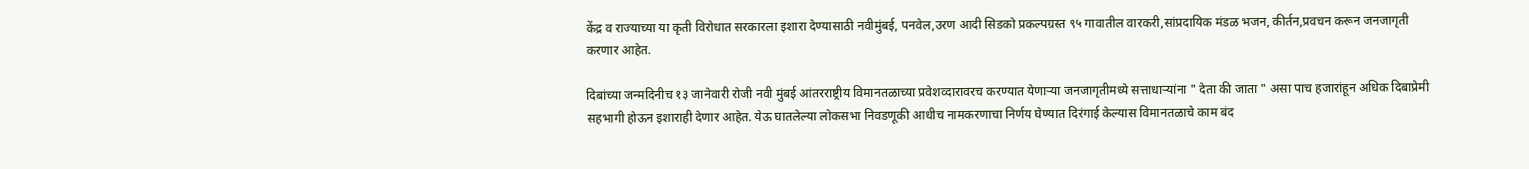केंद्र व राज्याच्या या कृती विरोधात सरकारला इशारा देण्यासाठी नवीमुंबई, पनवेल,उरण आदी सिडको प्रकल्पग्रस्त ९५ गावातील वारकरी,सांप्रदायिक मंडळ भजन, कीर्तन,प्रवचन करून जनजागृती करणार आहेत.

दिबांच्या जन्मदिनीच १३ जानेवारी रोजी नवी मुंबई आंतरराष्ट्रीय विमानतळाच्या प्रवेशव्दारावरच करण्यात येणाऱ्या जनजागृतीमध्ये सत्ताधाऱ्यांना " देता की जाता " असा पाच हजारांहून अधिक दिबाप्रेमी सहभागी होऊन इशाराही देणार आहेत. येऊ घातलेल्या लोकसभा निवडणूकी आधीच नामकरणाचा निर्णय घेण्यात दिरंगाई केल्यास विमानतळाचे काम बंद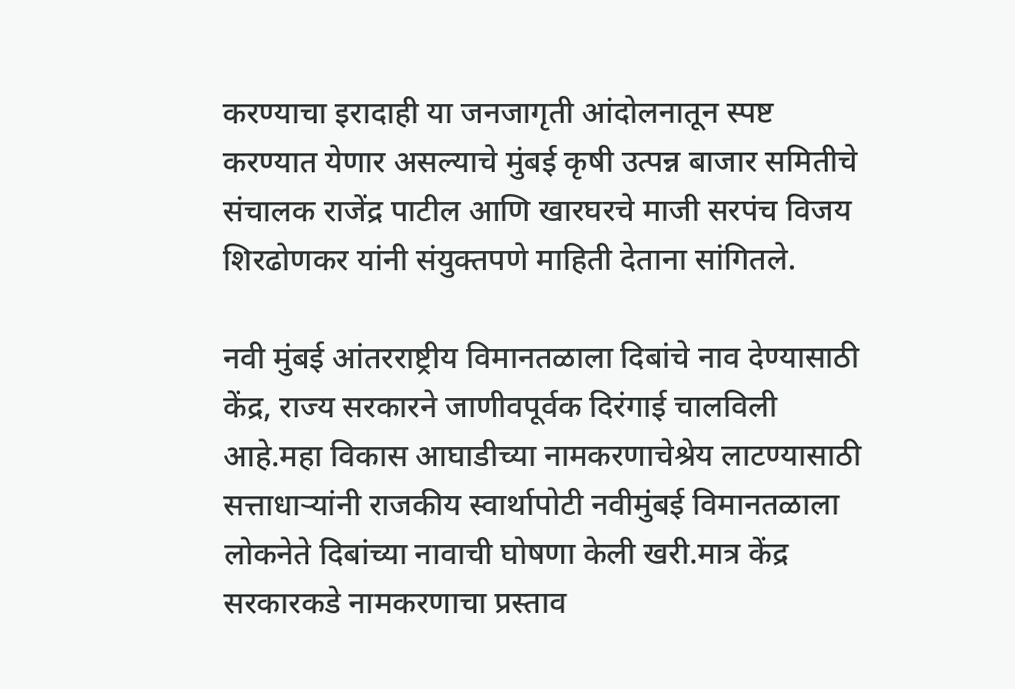करण्याचा इरादाही या जनजागृती आंदोलनातून स्पष्ट करण्यात येणार असल्याचे मुंबई कृषी उत्पन्न बाजार समितीचे संचालक राजेंद्र पाटील आणि खारघरचे माजी सरपंच विजय शिरढोणकर यांनी संयुक्तपणे माहिती देताना सांगितले.

नवी मुंबई आंतरराष्ट्रीय विमानतळाला दिबांचे नाव देण्यासाठी केंद्र, राज्य सरकारने जाणीवपूर्वक दिरंगाई चालविली आहे.महा विकास आघाडीच्या नामकरणाचेश्रेय लाटण्यासाठी  सत्ताधाऱ्यांनी राजकीय स्वार्थापोटी नवीमुंबई विमानतळाला लोकनेते दिबांच्या नावाची घोषणा केली खरी.मात्र केंद्र सरकारकडे नामकरणाचा प्रस्ताव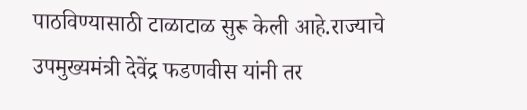पाठविण्यासाठी टाळाटाळ सुरू केली आहे.राज्याचे उपमुख्यमंत्री देवेंद्र फडणवीस यांनी तर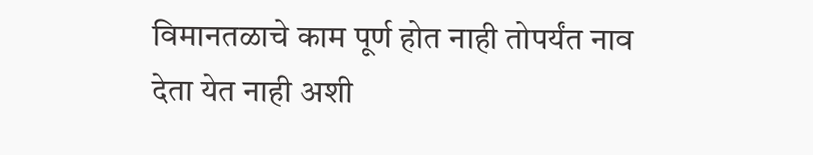विमानतळाचे काम पूर्ण होत नाही तोपर्यंत नाव देता येत नाही अशी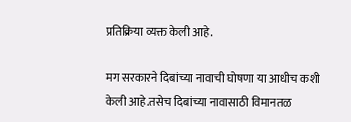प्रतिक्रिया व्यक्त केली आहे.

मग सरकारने दिबांच्या नावाची घोषणा या आधीच कशी केली आहे.तसेच दिबांच्या नावासाठी विमानतळ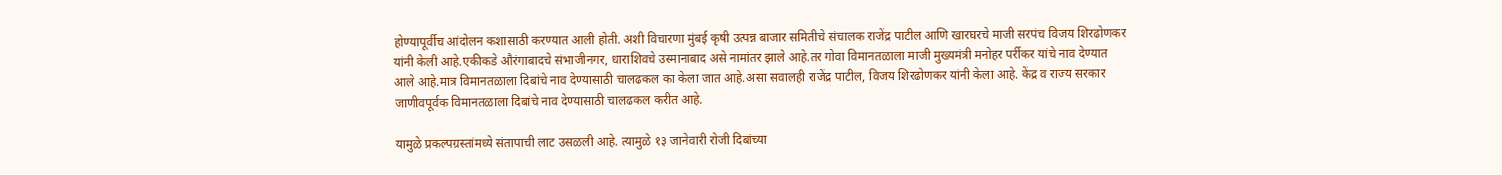होण्यापूर्वीच आंदोलन कशासाठी करण्यात आली होती. अशी विचारणा मुंबई कृषी उत्पन्न बाजार समितीचे संचालक राजेंद्र पाटील आणि खारघरचे माजी सरपंच विजय शिरढोणकर यांनी केली आहे.एकीकडे औरंगाबादचे संभाजीनगर, धाराशिवचे उस्मानाबाद असे नामांतर झाले आहे.तर गोवा विमानतळाला माजी मुख्यमंत्री मनोहर पर्रीकर यांचे नाव देण्यात आले आहे.मात्र विमानतळाला दिबांचे नाव देण्यासाठी चालढकल का केला जात आहे.असा सवालही राजेंद्र पाटील, विजय शिरढोणकर यांनी केला आहे. केंद्र व राज्य सरकार जाणीवपूर्वक विमानतळाला दिबांचे नाव देण्यासाठी चालढकल करीत आहे.

यामुळे प्रकल्पग्रस्तांमध्ये संतापाची लाट उसळली आहे. त्यामुळे १३ जानेवारी रोजी दिबांच्या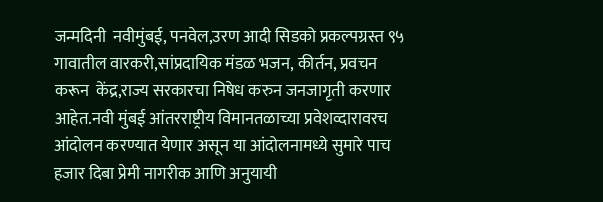जन्मदिनी  नवीमुंबई, पनवेल,उरण आदी सिडको प्रकल्पग्रस्त ९५ गावातील वारकरी,सांप्रदायिक मंडळ भजन, कीर्तन, प्रवचन करून  केंद्र,राज्य सरकारचा निषेध करुन जनजागृती करणार आहेत.नवी मुंबई आंतरराष्ट्रीय विमानतळाच्या प्रवेशव्दारावरच आंदोलन करण्यात येणार असून या आंदोलनामध्ये सुमारे पाच हजार दिबा प्रेमी नागरीक आणि अनुयायी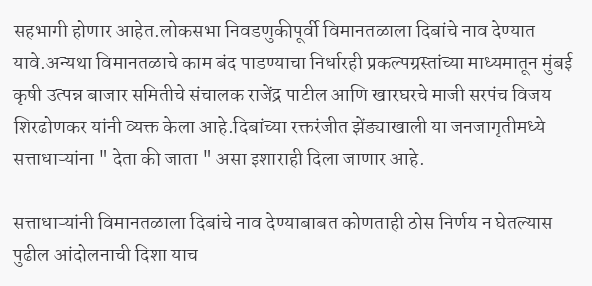सहभागी होणार आहेत.लोकसभा निवडणुकीपूर्वी विमानतळाला दिबांचे नाव देण्यात यावे.अन्यथा विमानतळाचे काम बंद पाडण्याचा निर्धारही प्रकल्पग्रस्तांच्या माध्यमातून मुंबई कृषी उत्पन्न बाजार समितीचे संचालक राजेंद्र पाटील आणि खारघरचे माजी सरपंच विजय शिरढोणकर यांनी व्यक्त केला आहे.दिबांच्या रक्तरंजीत झेंड्याखाली या जनजागृतीमध्ये सत्ताधाऱ्यांना " देता की जाता " असा इशाराही दिला जाणार आहे.

सत्ताधाऱ्यांनी विमानतळाला दिबांचे नाव देण्याबाबत कोणताही ठोस निर्णय न घेतल्यास पुढील आंदोलनाची दिशा याच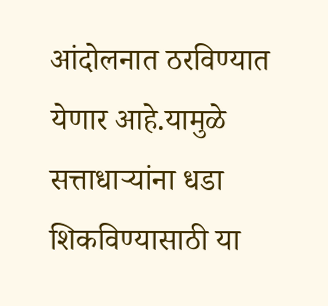आंदोलनात ठरविण्यात येणार आहे.यामुळे सत्ताधाऱ्यांना धडा शिकविण्यासाठी या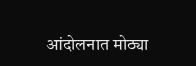आंदोलनात मोठ्या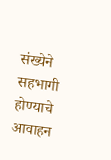संख्येने सहभागी होण्याचे आवाहन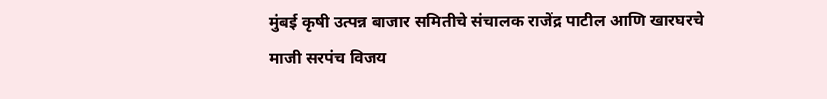मुंबई कृषी उत्पन्न बाजार समितीचे संचालक राजेंद्र पाटील आणि खारघरचे माजी सरपंच विजय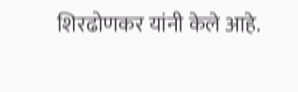शिरढोणकर यांनी केले आहे.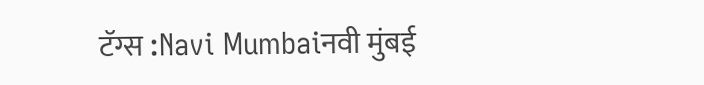टॅग्स :Navi Mumbaiनवी मुंबई